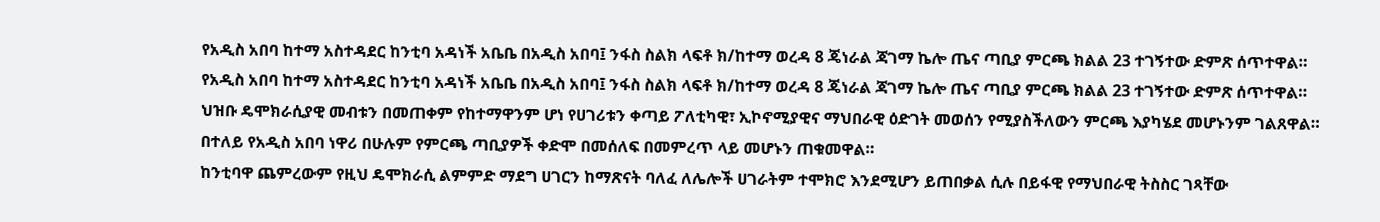የአዲስ አበባ ከተማ አስተዳደር ከንቲባ አዳነች አቤቤ በአዲስ አበባ፤ ንፋስ ስልክ ላፍቶ ክ/ከተማ ወረዳ 8 ጄነራል ጃገማ ኬሎ ጤና ጣቢያ ምርጫ ክልል 23 ተገኝተው ድምጽ ሰጥተዋል።
የአዲስ አበባ ከተማ አስተዳደር ከንቲባ አዳነች አቤቤ በአዲስ አበባ፤ ንፋስ ስልክ ላፍቶ ክ/ከተማ ወረዳ 8 ጄነራል ጃገማ ኬሎ ጤና ጣቢያ ምርጫ ክልል 23 ተገኝተው ድምጽ ሰጥተዋል።
ህዝቡ ዴሞክራሲያዊ መብቱን በመጠቀም የከተማዋንም ሆነ የሀገሪቱን ቀጣይ ፖለቲካዊ፣ ኢኮኖሚያዊና ማህበራዊ ዕድገት መወሰን የሚያስችለውን ምርጫ እያካሄደ መሆኑንም ገልጸዋል።
በተለይ የአዲስ አበባ ነዋሪ በሁሉም የምርጫ ጣቢያዎች ቀድሞ በመሰለፍ በመምረጥ ላይ መሆኑን ጠቁመዋል።
ከንቲባዋ ጨምረውም የዚህ ዴሞክራሲ ልምምድ ማደግ ሀገርን ከማጽናት ባለፈ ለሌሎች ሀገራትም ተሞክሮ እንደሚሆን ይጠበቃል ሲሉ በይፋዊ የማህበራዊ ትስስር ገጻቸው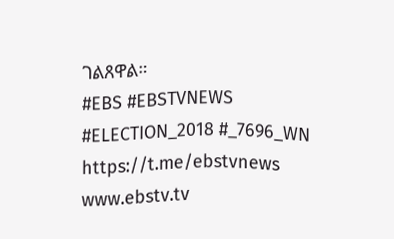ገልጸዋል።
#EBS #EBSTVNEWS #ELECTION_2018 #_7696_WN https://t.me/ebstvnews www.ebstv.tv